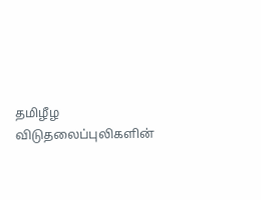தமிழீழ விடுதலைப்புலிகளின்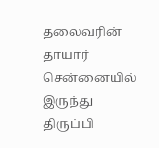தலைவரின் தாயார் சென்னையில் இருந்து திருப்பி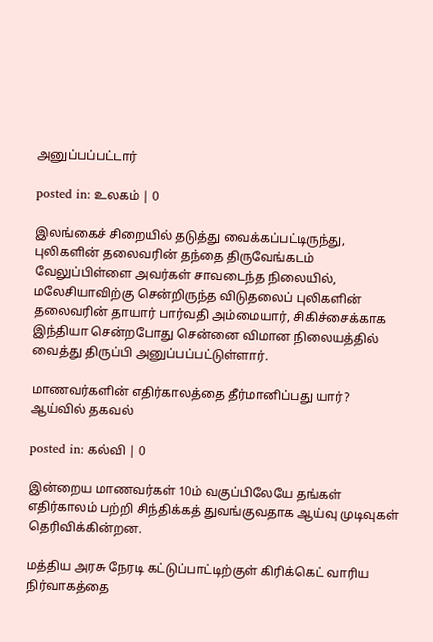அனுப்பப்பட்டார்

posted in: உலகம் | 0

இலங்கைச் சிறையில் தடுத்து வைக்கப்பட்டிருந்து, புலிகளின் தலைவரின் தந்தை திருவேங்கடம் வேலுப்பிள்ளை அவர்கள் சாவடைந்த நிலையில், மலேசியாவிற்கு சென்றிருந்த விடுதலைப் புலிகளின் தலைவரின் தாயார் பார்வதி அம்மையார், சிகிச்சைக்காக இந்தியா சென்றபோது சென்னை விமான நிலையத்தில் வைத்து திருப்பி அனுப்பப்பட்டுள்ளார்.

மாணவர்களின் எதிர்காலத்தை தீர்மானிப்பது யார்? ஆய்வில் தகவல்

posted in: கல்வி | 0

இன்றைய மாணவர்கள் 10ம் வகுப்பிலேயே தங்கள் எதிர்காலம் பற்றி சிந்திக்கத் துவங்குவதாக ஆய்வு முடிவுகள் தெரிவிக்கின்றன.

மத்திய அரசு நேரடி கட்டுப்பாட்டிற்குள் கிரிக்கெட் வாரிய நிர்வாகத்தை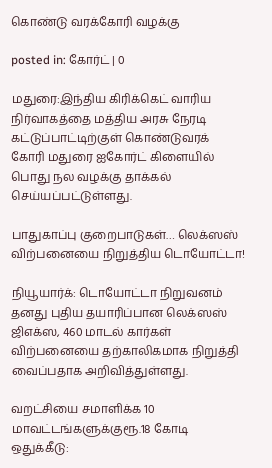கொண்டு வரக்கோரி வழக்கு

posted in: கோர்ட் | 0

மதுரை:இந்திய கிரிக்கெட் வாரிய நிர்வாகத்தை மத்திய அரசு நேரடி கட்டுப்பாட்டிற்குள் கொண்டுவரக் கோரி மதுரை ஐகோர்ட் கிளையில் பொது நல வழக்கு தாக்கல் செய்யப்பட்டுள்ளது.

பாதுகாப்பு குறைபாடுகள்… லெக்ஸஸ் விற்பனையை நிறுத்திய டொயோட்டா!

நியூயார்க்: டொயோட்டா நிறுவனம் தனது புதிய தயாரிப்பான லெக்ஸஸ் ஜிஎக்ஸ, 460 மாடல் கார்கள் விற்பனையை தற்காலிகமாக நிறுத்தி வைப்பதாக அறிவித்துள்ளது.

வறட்சியை சமாளிக்க 10 மாவட்டங்களுக்குரூ.18 கோடி ஒதுக்கீடு: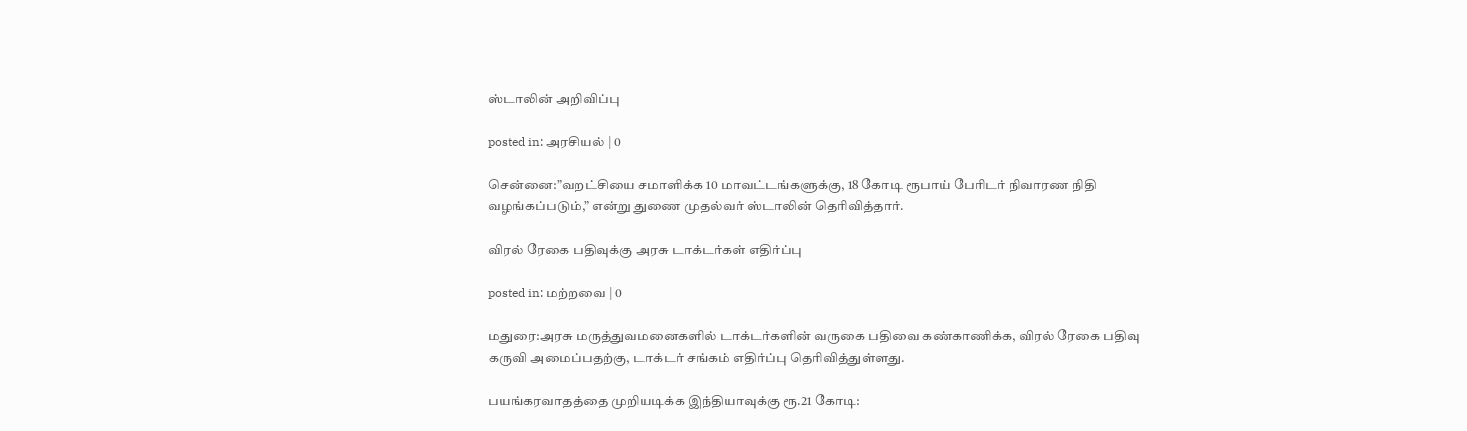ஸ்டாலின் அறிவிப்பு

posted in: அரசியல் | 0

சென்னை:”வறட்சியை சமாளிக்க 10 மாவட்டங்களுக்கு, 18 கோடி ரூபாய் பேரிடர் நிவாரண நிதி வழங்கப்படும்,” என்று துணை முதல்வர் ஸ்டாலின் தெரிவித்தார்.

விரல் ரேகை பதிவுக்கு அரசு டாக்டர்கள் எதிர்ப்பு

posted in: மற்றவை | 0

மதுரை:அரசு மருத்துவமனைகளில் டாக்டர்களின் வருகை பதிவை கண்காணிக்க, விரல் ரேகை பதிவு கருவி அமைப்பதற்கு, டாக்டர் சங்கம் எதிர்ப்பு தெரிவித்துள்ளது.

பயங்கரவாதத்தை முறியடிக்க இந்தியாவுக்கு ரூ.21 கோடி: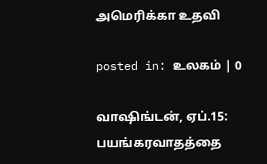அமெரிக்கா உதவி

posted in: உலகம் | 0

வாஷிங்டன், ஏப்.15: பயங்கரவாதத்தை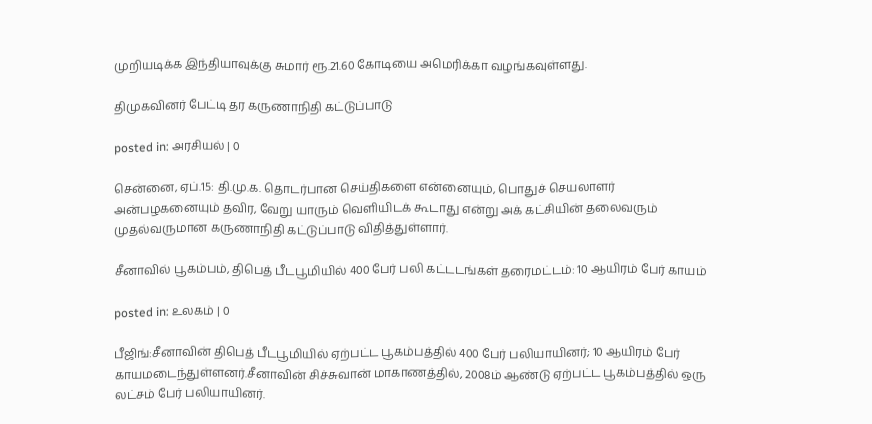முறியடிக்க இந்தியாவுக்கு சுமார் ரூ.21.60 கோடியை அமெரிக்கா வழங்கவுள்ளது.

திமுகவினர் பேட்டி தர கருணாநிதி கட்டுப்பாடு

posted in: அரசியல் | 0

சென்னை, ஏப்.15: தி.மு.க. தொடர்பான செய்திகளை என்னையும், பொதுச் செயலாளர் அன்பழகனையும் தவிர, வேறு யாரும் வெளியிடக் கூடாது என்று அக் கட்சியின் தலைவரும் முதல்வருமான கருணாநிதி கட்டுப்பாடு விதித்துள்ளார்.

சீனாவில் பூகம்பம், திபெத் பீடபூமியில் 400 பேர் பலி கட்டடங்கள் தரைமட்டம்: 10 ஆயிரம் பேர் காயம்

posted in: உலகம் | 0

பீஜிங்:சீனாவின் திபெத் பீடபூமியில் ஏற்பட்ட பூகம்பத்தில் 400 பேர் பலியாயினர்; 10 ஆயிரம் பேர் காயமடைந்துள்ளனர்.சீனாவின் சிச்சுவான் மாகாணத்தில், 2008ம் ஆண்டு ஏற்பட்ட பூகம்பத்தில் ஒரு லட்சம் பேர் பலியாயினர்.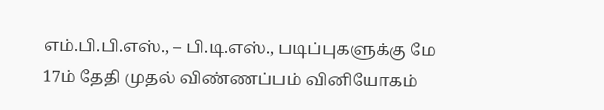எம்.பி.பி.எஸ்., – பி.டி.எஸ்., படிப்புகளுக்கு மே 17ம் தேதி முதல் விண்ணப்பம் வினியோகம்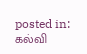posted in: கல்வி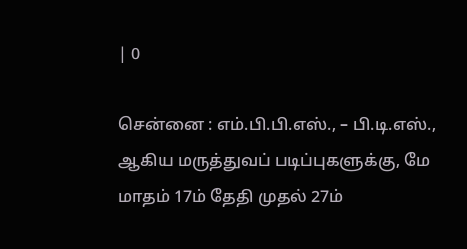| 0

சென்னை : எம்.பி.பி.எஸ்., – பி.டி.எஸ்., ஆகிய மருத்துவப் படிப்புகளுக்கு, மே மாதம் 17ம் தேதி முதல் 27ம்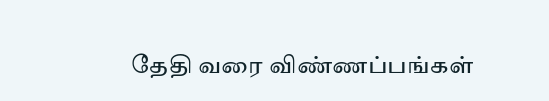தேதி வரை விண்ணப்பங்கள்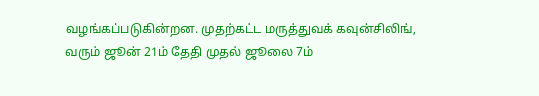வழங்கப்படுகின்றன. முதற்கட்ட மருத்துவக் கவுன்சிலிங், வரும் ஜூன் 21ம் தேதி முதல் ஜூலை 7ம்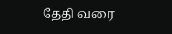தேதி வரை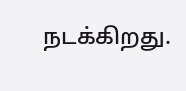நடக்கிறது.